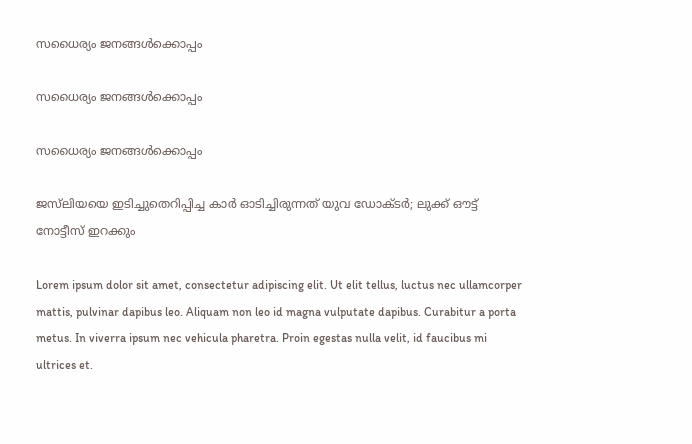സധൈര്യം ജനങ്ങൾക്കൊപ്പം

സധൈര്യം ജനങ്ങൾക്കൊപ്പം

സധൈര്യം ജനങ്ങൾക്കൊപ്പം

ജസ്‌ലിയയെ ഇടിച്ചുതെറിപ്പിച്ച കാർ ഓടിച്ചിരുന്നത് യുവ ഡോക്ടർ; ലുക്ക് ഔട്ട് നോട്ടീസ് ഇറക്കും

Lorem ipsum dolor sit amet, consectetur adipiscing elit. Ut elit tellus, luctus nec ullamcorper mattis, pulvinar dapibus leo. Aliquam non leo id magna vulputate dapibus. Curabitur a porta metus. In viverra ipsum nec vehicula pharetra. Proin egestas nulla velit, id faucibus mi ultrices et.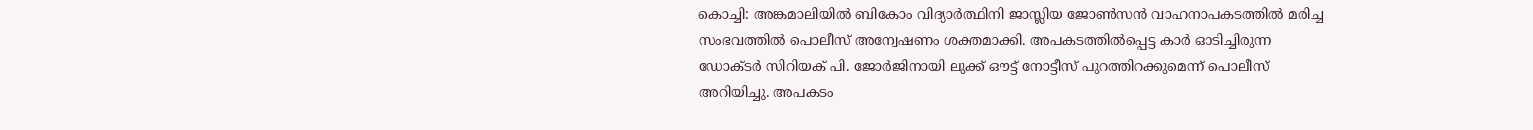കൊച്ചി: അങ്കമാലിയിൽ ബികോം വിദ്യാർത്ഥിനി ജാസ്ലിയ ജോൺസൻ വാഹനാപകടത്തിൽ മരിച്ച സംഭവത്തിൽ പൊലീസ് അന്വേഷണം ശക്തമാക്കി. അപകടത്തിൽപ്പെട്ട കാർ ഓടിച്ചിരുന്ന ഡോക്ടർ സിറിയക് പി. ജോർജിനായി ലുക്ക് ഔട്ട് നോട്ടീസ് പുറത്തിറക്കുമെന്ന് പൊലീസ് അറിയിച്ചു. അപകടം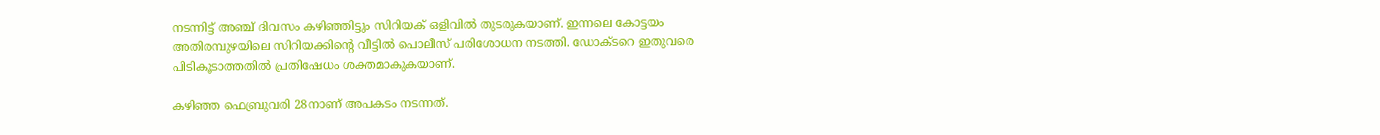നടന്നിട്ട് അഞ്ച് ദിവസം കഴിഞ്ഞിട്ടും സിറിയക് ഒളിവിൽ തുടരുകയാണ്. ഇന്നലെ കോട്ടയം അതിരമ്പുഴയിലെ സിറിയക്കിന്റെ വീട്ടിൽ പൊലീസ് പരിശോധന നടത്തി. ഡോക്ടറെ ഇതുവരെ പിടികൂടാത്തതിൽ പ്രതിഷേധം ശക്തമാകുകയാണ്.

കഴിഞ്ഞ ഫെബ്രുവരി 28നാണ് അപകടം നടന്നത്.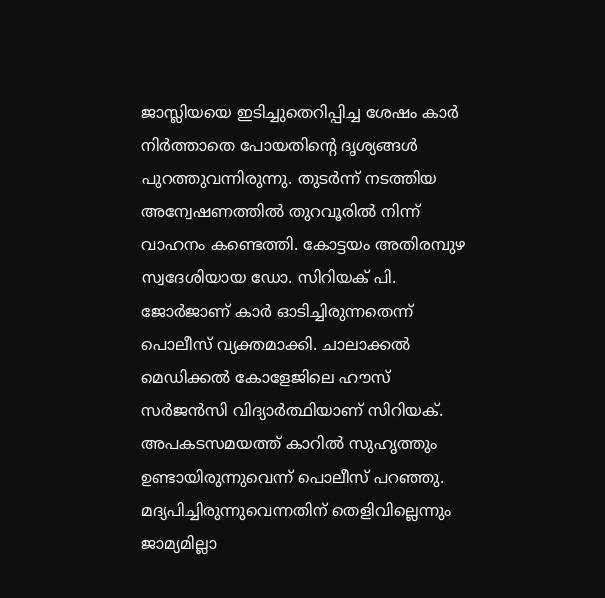ജാസ്ലിയയെ ഇടിച്ചുതെറിപ്പിച്ച ശേഷം കാർ നിർത്താതെ പോയതിന്റെ ദൃശ്യങ്ങൾ പുറത്തുവന്നിരുന്നു. തുടർന്ന് നടത്തിയ അന്വേഷണത്തിൽ തുറവൂരിൽ നിന്ന് വാഹനം കണ്ടെത്തി. കോട്ടയം അതിരമ്പുഴ സ്വദേശിയായ ഡോ. സിറിയക് പി. ജോർജാണ് കാർ ഓടിച്ചിരുന്നതെന്ന് പൊലീസ് വ്യക്തമാക്കി. ചാലാക്കൽ മെഡിക്കൽ കോളേജിലെ ഹൗസ് സർജൻസി വിദ്യാർത്ഥിയാണ് സിറിയക്. അപകടസമയത്ത് കാറിൽ സുഹൃത്തും ഉണ്ടായിരുന്നുവെന്ന് പൊലീസ് പറഞ്ഞു. മദ്യപിച്ചിരുന്നുവെന്നതിന് തെളിവില്ലെന്നും ജാമ്യമില്ലാ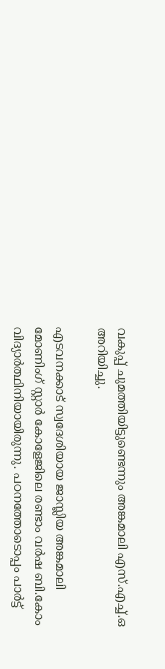വകുപ്പ് ചുമത്തിയിട്ടുണ്ടെന്നും അങ്കമാലി എസ്.എച്ച്.ഒ അറിയിച്ചു.

എടവനക്കാട് സ്വദേശിയായ ജാസ്ലിയ അങ്കമാലി മോണിംഗ് സ്റ്റാർ കോളേജിലെ രണ്ടാം വർഷ ബി.കോം വിദ്യാർത്ഥിനിയായിരുന്നു. പഠനത്തോടൊപ്പം പാർട്ട്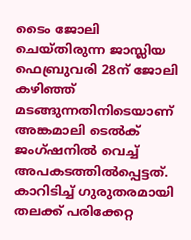ടൈം ജോലി ചെയ്തിരുന്ന ജാസ്ലിയ ഫെബ്രുവരി 28ന് ജോലി കഴിഞ്ഞ് മടങ്ങുന്നതിനിടെയാണ് അങ്കമാലി ടെൽക് ജംഗ്ഷനിൽ വെച്ച് അപകടത്തിൽപ്പെട്ടത്. കാറിടിച്ച് ഗുരുതരമായി തലക്ക് പരിക്കേറ്റ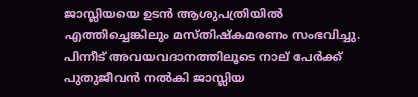ജാസ്ലിയയെ ഉടൻ ആശുപത്രിയിൽ എത്തിച്ചെങ്കിലും മസ്തിഷ്കമരണം സംഭവിച്ചു. പിന്നീട് അവയവദാനത്തിലൂടെ നാല് പേർക്ക് പുതുജീവൻ നൽകി ജാസ്ലിയ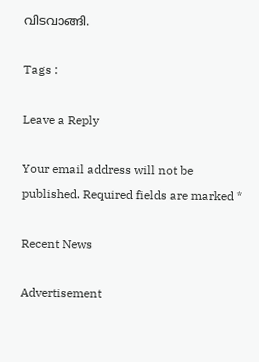വിടവാങ്ങി.

Tags :

Leave a Reply

Your email address will not be published. Required fields are marked *

Recent News

Advertisement